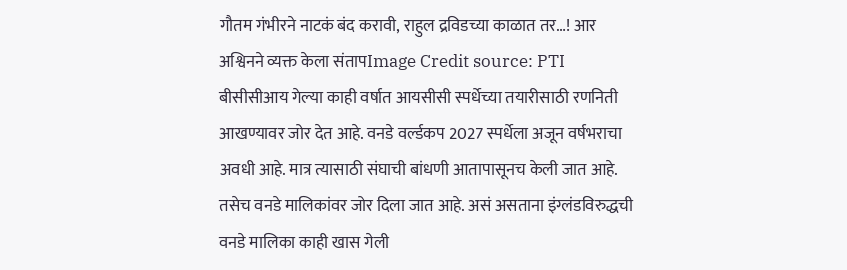गौतम गंभीरने नाटकं बंद करावी, राहुल द्रविडच्या काळात तर…! आर अश्विनने व्यक्त केला संतापImage Credit source: PTI
बीसीसीआय गेल्या काही वर्षात आयसीसी स्पर्धेच्या तयारीसाठी रणनिती आखण्यावर जोर देत आहे. वनडे वर्ल्डकप 2027 स्पर्धेला अजून वर्षभराचा अवधी आहे. मात्र त्यासाठी संघाची बांधणी आतापासूनच केली जात आहे. तसेच वनडे मालिकांवर जोर दिला जात आहे. असं असताना इंग्लंडविरुद्धची वनडे मालिका काही खास गेली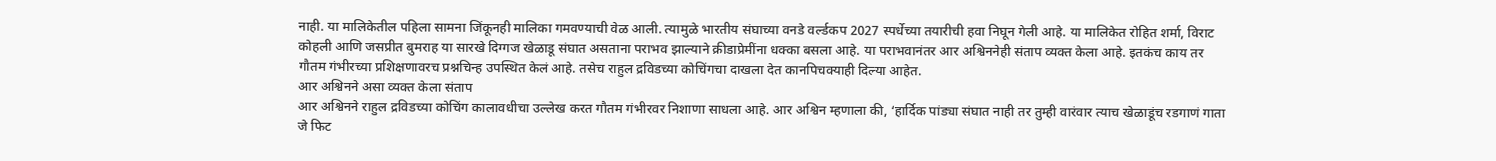नाही. या मालिकेतील पहिला सामना जिंकूनही मालिका गमवण्याची वेळ आली. त्यामुळे भारतीय संघाच्या वनडे वर्ल्डकप 2027 स्पर्धेच्या तयारीची हवा निघून गेली आहे. या मालिकेत रोहित शर्मा, विराट कोहली आणि जसप्रीत बुमराह या सारखे दिग्गज खेळाडू संघात असताना पराभव झाल्याने क्रीडाप्रेमींना धक्का बसला आहे. या पराभवानंतर आर अश्विननेही संताप व्यक्त केला आहे. इतकंच काय तर गौतम गंभीरच्या प्रशिक्षणावरच प्रश्नचिन्ह उपस्थित केलं आहे. तसेच राहुल द्रविडच्या कोचिंगचा दाखला देत कानपिचक्याही दिल्या आहेत.
आर अश्विनने असा व्यक्त केला संताप
आर अश्विनने राहुल द्रविडच्या कोचिंग कालावधीचा उल्लेख करत गौतम गंभीरवर निशाणा साधला आहे. आर अश्विन म्हणाला की, ‘हार्दिक पांड्या संघात नाही तर तुम्ही वारंवार त्याच खेळाडूंच रडगाणं गाता जे फिट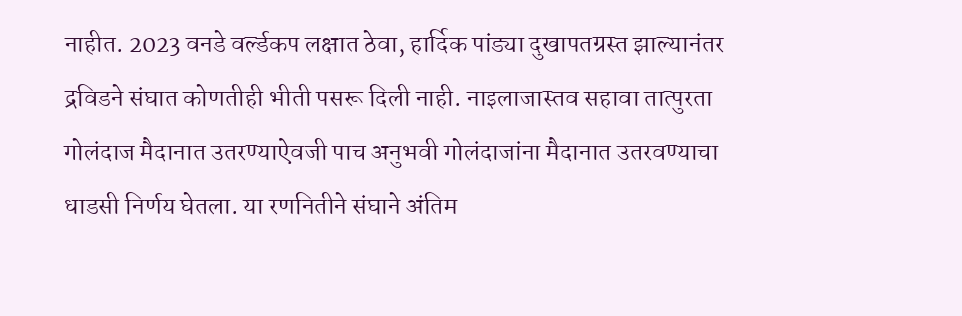नाहीत. 2023 वनडे वर्ल्डकप लक्षात ठेवा, हार्दिक पांड्या दुखापतग्रस्त झाल्यानंतर द्रविडने संघात कोणतीही भीती पसरू दिली नाही. नाइलाजास्तव सहावा तात्पुरता गोलंदाज मैदानात उतरण्याऐवजी पाच अनुभवी गोलंदाजांना मैदानात उतरवण्याचा धाडसी निर्णय घेतला. या रणनितीने संघाने अंतिम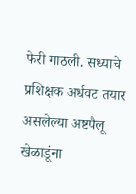फेरी गाठली. सध्याचे प्रशिक्षक अर्धवट तयार असलेल्या अष्टपैलू खेळाडूंना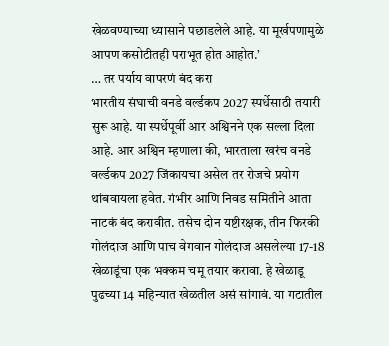खेळवण्याच्या ध्यासाने पछाडलेले आहे. या मूर्खपणामुळे आपण कसोटीतही पराभूत होत आहोत.’
… तर पर्याय वापरणं बंद करा
भारतीय संघाची वनडे वर्ल्डकप 2027 स्पर्धेसाठी तयारी सुरू आहे. या स्पर्धेपूर्वी आर अश्विनने एक सल्ला दिला आहे. आर अश्विन म्हणाला की, भारताला खरंच वनडे वर्ल्डकप 2027 जिंकायचा असेल तर रोजचे प्रयोग थांबवायला हवेत. गंभीर आणि निवड समितीने आता नाटकं बंद करावीत. तसेच दोन यष्टीरक्षक, तीन फिरकी गोलंदाज आणि पाच वेगवान गोलंदाज असलेल्या 17-18 खेळाडूंचा एक भक्कम चमू तयार करावा. हे खेळाडू पुढच्या 14 महिन्यात खेळतील असं सांगावं. या गटातील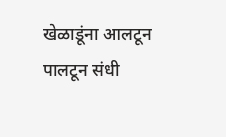खेळाडूंना आलटून पालटून संधी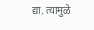द्या. त्यामुळे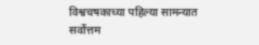विश्वचषकाच्या पहिल्या सामन्यात सर्वोत्तम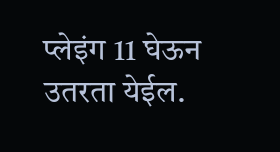प्लेइंग 11 घेऊन उतरता येईल.